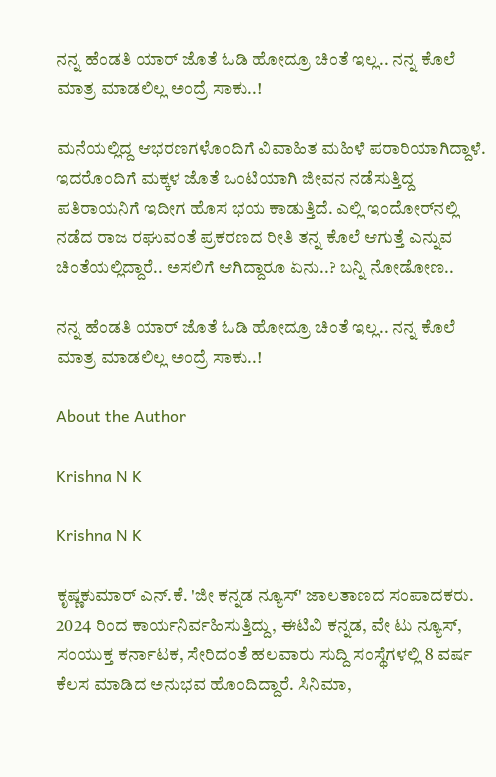ನನ್ನ ಹೆಂಡತಿ ಯಾರ್‌ ಜೊತೆ ಓಡಿ ಹೋದ್ರೂ ಚಿಂತೆ ಇಲ್ಲ.. ನನ್ನ ಕೊಲೆ ಮಾತ್ರ ಮಾಡಲಿಲ್ಲ ಅಂದ್ರೆ ಸಾಕು..!

ಮನೆಯಲ್ಲಿದ್ದ ಆಭರಣಗಳೊಂದಿಗೆ ವಿವಾಹಿತ ಮಹಿಳೆ ಪರಾರಿಯಾಗಿದ್ದಾಳೆ. ಇದರೊಂದಿಗೆ ಮಕ್ಕಳ ಜೊತೆ ಒಂಟಿಯಾಗಿ ಜೀವನ ನಡೆಸುತ್ತಿದ್ದ ಪತಿರಾಯನಿಗೆ ಇದೀಗ ಹೊಸ ಭಯ ಕಾಡುತ್ತಿದೆ. ಎಲ್ಲಿ ಇಂದೋರ್‌ನಲ್ಲಿ ನಡೆದ ರಾಜ ರಘುವಂತೆ ಪ್ರಕರಣದ ರೀತಿ ತನ್ನ ಕೊಲೆ ಆಗುತ್ತೆ ಎನ್ನುವ ಚಿಂತೆಯಲ್ಲಿದ್ದಾರೆ.. ಅಸಲಿಗೆ ಆಗಿದ್ದಾರೂ ಏನು..? ಬನ್ನಿ ನೋಡೋಣ..

ನನ್ನ ಹೆಂಡತಿ ಯಾರ್‌ ಜೊತೆ ಓಡಿ ಹೋದ್ರೂ ಚಿಂತೆ ಇಲ್ಲ.. ನನ್ನ ಕೊಲೆ ಮಾತ್ರ ಮಾಡಲಿಲ್ಲ ಅಂದ್ರೆ ಸಾಕು..!

About the Author

Krishna N K

Krishna N K

ಕೃಷ್ಣಕುಮಾರ್‌ ಎನ್‌.ಕೆ. 'ಜೀ ಕನ್ನಡ ನ್ಯೂಸ್‌' ಜಾಲತಾಣದ ಸಂಪಾದಕರು. 2024 ರಿಂದ ಕಾರ್ಯನಿರ್ವಹಿಸುತ್ತಿದ್ದು, ಈಟಿವಿ ಕನ್ನಡ, ವೇ ಟು ನ್ಯೂಸ್‌, ಸಂಯುಕ್ತ ಕರ್ನಾಟಕ, ಸೇರಿದಂತೆ ಹಲವಾರು ಸುದ್ದಿ ಸಂಸ್ಥೆಗಳಲ್ಲಿ 8 ವರ್ಷ ಕೆಲಸ ಮಾಡಿದ ಅನುಭವ ಹೊಂದಿದ್ದಾರೆ. ಸಿನಿಮಾ,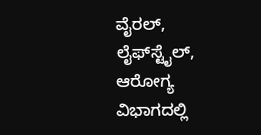ವೈರಲ್‌, ಲೈಫ್‌ಸ್ಟೈಲ್‌, ಆರೋಗ್ಯ ವಿಭಾಗದಲ್ಲಿ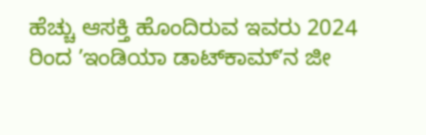ಹೆಚ್ಚು ಆಸಕ್ತಿ ಹೊಂದಿರುವ ಇವರು 2024 ರಿಂದ ʼಇಂಡಿಯಾ ಡಾಟ್‌ಕಾಮ್‌ʼನ ಜೀ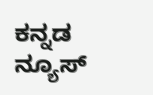ಕನ್ನಡ ನ್ಯೂಸ್‌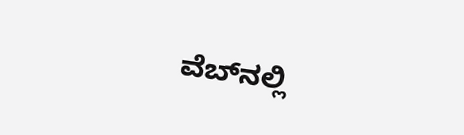ವೆಬ್‌ನಲ್ಲಿ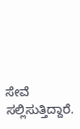ಸೇವೆ ಸಲ್ಲಿಸುತ್ತಿದ್ದಾರೆ.